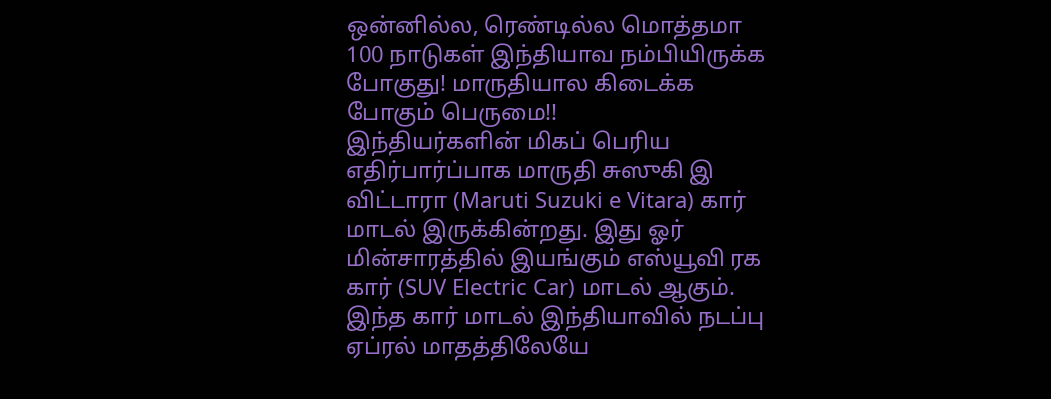ஒன்னில்ல, ரெண்டில்ல மொத்தமா 100 நாடுகள் இந்தியாவ நம்பியிருக்க போகுது! மாருதியால கிடைக்க போகும் பெருமை!!
இந்தியர்களின் மிகப் பெரிய எதிர்பார்ப்பாக மாருதி சுஸுகி இ விட்டாரா (Maruti Suzuki e Vitara) கார் மாடல் இருக்கின்றது. இது ஓர் மின்சாரத்தில் இயங்கும் எஸ்யூவி ரக கார் (SUV Electric Car) மாடல் ஆகும். இந்த கார் மாடல் இந்தியாவில் நடப்பு ஏப்ரல் மாதத்திலேயே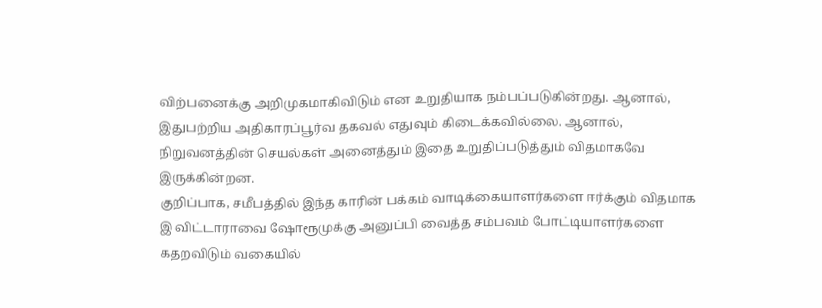விற்பனைக்கு அறிமுகமாகிவிடும் என உறுதியாக நம்பப்படுகின்றது. ஆனால், இதுபற்றிய அதிகாரப்பூர்வ தகவல் எதுவும் கிடைக்கவில்லை. ஆனால், நிறுவனத்தின் செயல்கள் அனைத்தும் இதை உறுதிப்படுத்தும் விதமாகவே இருக்கின்றன.
குறிப்பாக, சமீபத்தில் இந்த காரின் பக்கம் வாடிக்கையாளர்களை ஈர்க்கும் விதமாக இ விட்டாராவை ஷோரூமுக்கு அனுப்பி வைத்த சம்பவம் போட்டியாளர்களை கதறவிடும் வகையில்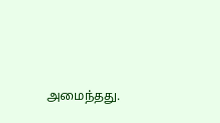அமைந்தது.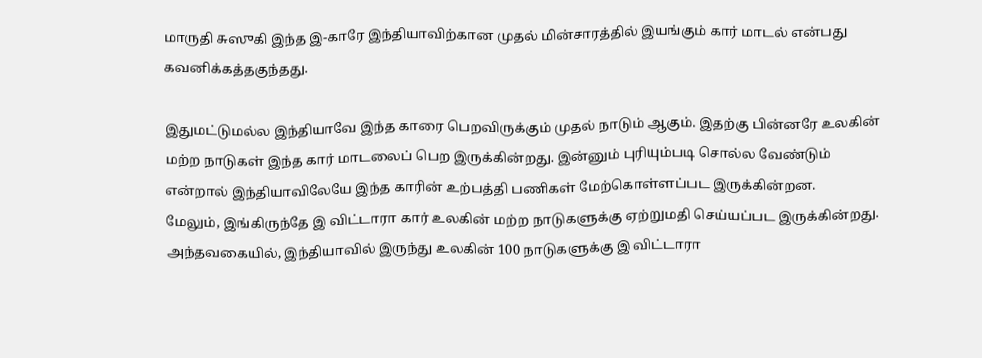மாருதி சுஸுகி இந்த இ-காரே இந்தியாவிற்கான முதல் மின்சாரத்தில் இயங்கும் கார் மாடல் என்பது கவனிக்கத்தகுந்தது.

இதுமட்டுமல்ல இந்தியாவே இந்த காரை பெறவிருக்கும் முதல் நாடும் ஆகும். இதற்கு பின்னரே உலகின் மற்ற நாடுகள் இந்த கார் மாடலைப் பெற இருக்கின்றது. இன்னும் புரியும்படி சொல்ல வேண்டும் என்றால் இந்தியாவிலேயே இந்த காரின் உற்பத்தி பணிகள் மேற்கொள்ளப்பட இருக்கின்றன.
மேலும், இங்கிருந்தே இ விட்டாரா கார் உலகின் மற்ற நாடுகளுக்கு ஏற்றுமதி செய்யப்பட இருக்கின்றது. அந்தவகையில், இந்தியாவில் இருந்து உலகின் 100 நாடுகளுக்கு இ விட்டாரா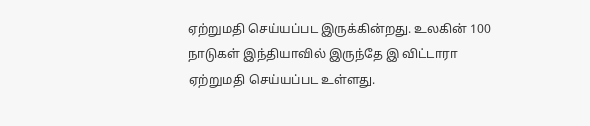ஏற்றுமதி செய்யப்பட இருக்கின்றது. உலகின் 100 நாடுகள் இந்தியாவில் இருந்தே இ விட்டாரா ஏற்றுமதி செய்யப்பட உள்ளது.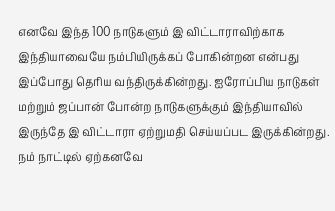எனவே இந்த 100 நாடுகளும் இ விட்டாராவிற்காக இந்தியாவையே நம்பியிருக்கப் போகின்றன என்பது இப்போது தெரிய வந்திருக்கின்றது. ஐரோப்பிய நாடுகள் மற்றும் ஜப்பான் போன்ற நாடுகளுக்கும் இந்தியாவில் இருந்தே இ விட்டாரா ஏற்றுமதி செய்யப்பட இருக்கின்றது. நம் நாட்டில் ஏற்கனவே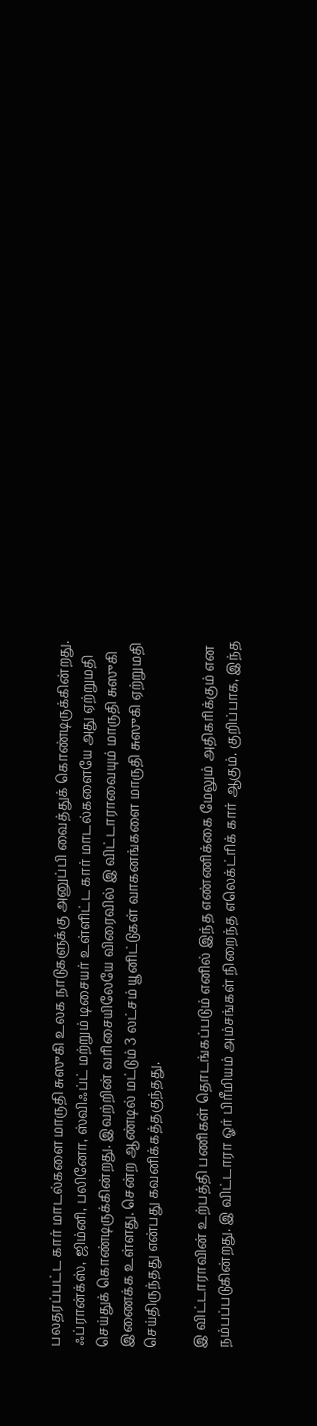பலதரப்பட்ட கார் மாடல்களை மாருதி சுஸுகி உலக நாடுகளுக்கு அனுப்பி வைத்துக் கொண்டிருக்கின்றது.
ஃப்ரான்க்ஸ், ஜிம்னி, பலினோ, ஸ்விஃப்ட் மற்றும் டிசையர் உள்ளிட்ட கார் மாடல்களையே அது ஏற்றுமதி செய்துக் கொண்டிருக்கின்றது. இவற்றின் வரிசையிலேயே விரைவில் இ விட்டாராவையும் மாருதி சுஸுகி இணைக்க உள்ளது. சென்ற ஆண்டில் மட்டும் 3 லட்சம் யூனிட்டுகள் வாகனங்களை மாருதி சுஸுகி ஏற்றுமதி செய்திருந்தது என்பது கவனிக்கத்தகுந்தது.

இ விட்டாராவின் உற்பத்தி பணிகள் தொடங்கப்படும் எனில் இந்த எண்ணிக்கை மேலும் அதிகரிக்கும் என நம்பப்படுகின்றது. இ விட்டாரா ஓர் பிரீமியம் அம்சங்கள் நிறைந்த எலெக்ட்ரிக் கார் ஆகும். குறிப்பாக, இந்த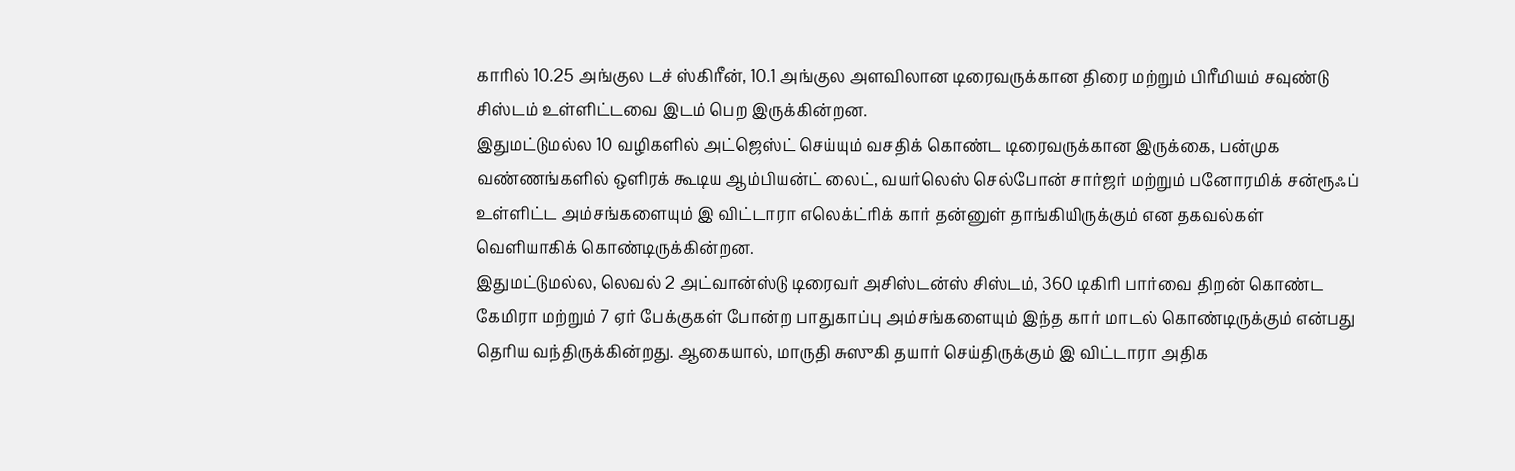காரில் 10.25 அங்குல டச் ஸ்கிரீன், 10.1 அங்குல அளவிலான டிரைவருக்கான திரை மற்றும் பிரீமியம் சவுண்டு சிஸ்டம் உள்ளிட்டவை இடம் பெற இருக்கின்றன.
இதுமட்டுமல்ல 10 வழிகளில் அட்ஜெஸ்ட் செய்யும் வசதிக் கொண்ட டிரைவருக்கான இருக்கை, பன்முக வண்ணங்களில் ஒளிரக் கூடிய ஆம்பியன்ட் லைட், வயர்லெஸ் செல்போன் சார்ஜர் மற்றும் பனோரமிக் சன்ரூஃப் உள்ளிட்ட அம்சங்களையும் இ விட்டாரா எலெக்ட்ரிக் கார் தன்னுள் தாங்கியிருக்கும் என தகவல்கள் வெளியாகிக் கொண்டிருக்கின்றன.
இதுமட்டுமல்ல, லெவல் 2 அட்வான்ஸ்டு டிரைவர் அசிஸ்டன்ஸ் சிஸ்டம், 360 டிகிரி பார்வை திறன் கொண்ட கேமிரா மற்றும் 7 ஏர் பேக்குகள் போன்ற பாதுகாப்பு அம்சங்களையும் இந்த கார் மாடல் கொண்டிருக்கும் என்பது தெரிய வந்திருக்கின்றது. ஆகையால், மாருதி சுஸுகி தயார் செய்திருக்கும் இ விட்டாரா அதிக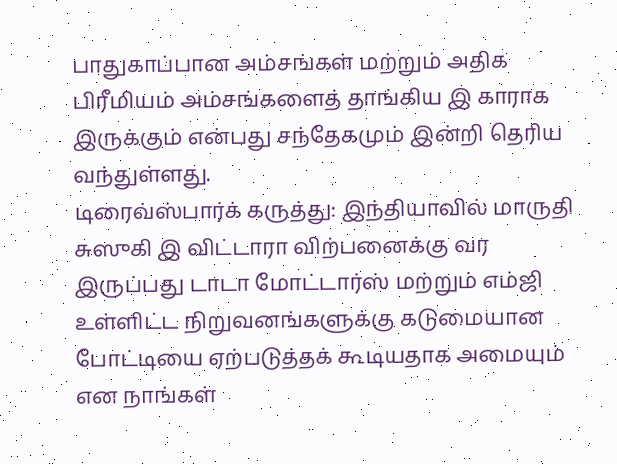பாதுகாப்பான அம்சங்கள் மற்றும் அதிக பிரீமியம் அம்சங்களைத் தாங்கிய இ காராக இருக்கும் என்பது சந்தேகமும் இன்றி தெரிய வந்துள்ளது.
டிரைவ்ஸ்பார்க் கருத்து: இந்தியாவில் மாருதி சுஸுகி இ விட்டாரா விற்பனைக்கு வர இருப்பது டாடா மோட்டார்ஸ் மற்றும் எம்ஜி உள்ளிட்ட நிறுவனங்களுக்கு கடுமையான போட்டியை ஏற்படுத்தக் கூடியதாக அமையும் என நாங்கள்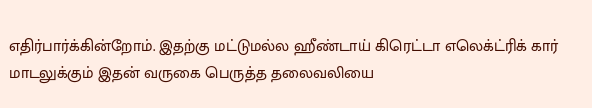எதிர்பார்க்கின்றோம். இதற்கு மட்டுமல்ல ஹீண்டாய் கிரெட்டா எலெக்ட்ரிக் கார் மாடலுக்கும் இதன் வருகை பெருத்த தலைவலியை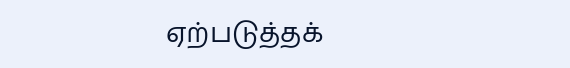ஏற்படுத்தக்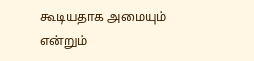கூடியதாக அமையும் என்றும்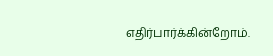எதிர்பார்க்கின்றோம்.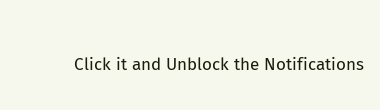Click it and Unblock the Notifications